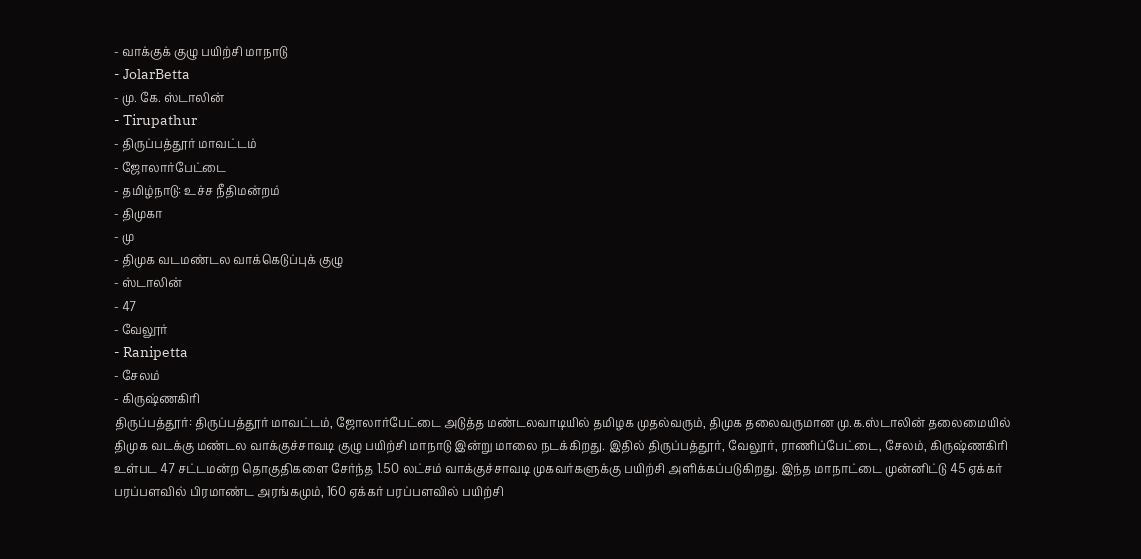- வாக்குக் குழு பயிற்சி மாநாடு
- JolarBetta
- மு. கே. ஸ்டாலின்
- Tirupathur
- திருப்பத்தூர் மாவட்டம்
- ஜோலார்பேட்டை
- தமிழ்நாடு: உச்ச நீதிமன்றம்
- திமுகா
- மு
- திமுக வடமண்டல வாக்கெடுப்புக் குழு
- ஸ்டாலின்
- 47
- வேலூர்
- Ranipetta
- சேலம்
- கிருஷ்ணகிரி
திருப்பத்தூர்: திருப்பத்தூர் மாவட்டம், ஜோலார்பேட்டை அடுத்த மண்டலவாடியில் தமிழக முதல்வரும், திமுக தலைவருமான மு.க.ஸ்டாலின் தலைமையில் திமுக வடக்கு மண்டல வாக்குச்சாவடி குழு பயிற்சி மாநாடு இன்று மாலை நடக்கிறது. இதில் திருப்பத்தூர், வேலூர், ராணிப்பேட்டை, சேலம், கிருஷ்ணகிரி உள்பட 47 சட்டமன்ற தொகுதிகளை சேர்ந்த 1.50 லட்சம் வாக்குச்சாவடி முகவர்களுக்கு பயிற்சி அளிக்கப்படுகிறது. இந்த மாநாட்டை முன்னிட்டு 45 ஏக்கர் பரப்பளவில் பிரமாண்ட அரங்கமும், 160 ஏக்கர் பரப்பளவில் பயிற்சி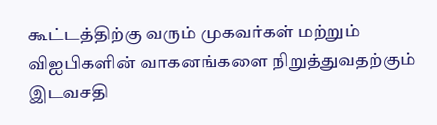கூட்டத்திற்கு வரும் முகவர்கள் மற்றும் விஐபிகளின் வாகனங்களை நிறுத்துவதற்கும் இடவசதி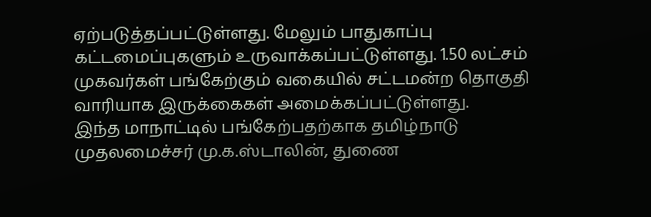ஏற்படுத்தப்பட்டுள்ளது. மேலும் பாதுகாப்பு கட்டமைப்புகளும் உருவாக்கப்பட்டுள்ளது. 1.50 லட்சம் முகவர்கள் பங்கேற்கும் வகையில் சட்டமன்ற தொகுதி வாரியாக இருக்கைகள் அமைக்கப்பட்டுள்ளது.
இந்த மாநாட்டில் பங்கேற்பதற்காக தமிழ்நாடு முதலமைச்சர் மு.க.ஸ்டாலின், துணை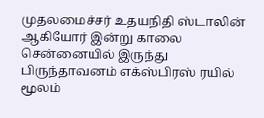முதலமைச்சர் உதயநிதி ஸ்டாலின் ஆகியோர் இன்று காலை சென்னையில் இருந்து பிருந்தாவனம் எக்ஸ்பிரஸ் ரயில் மூலம்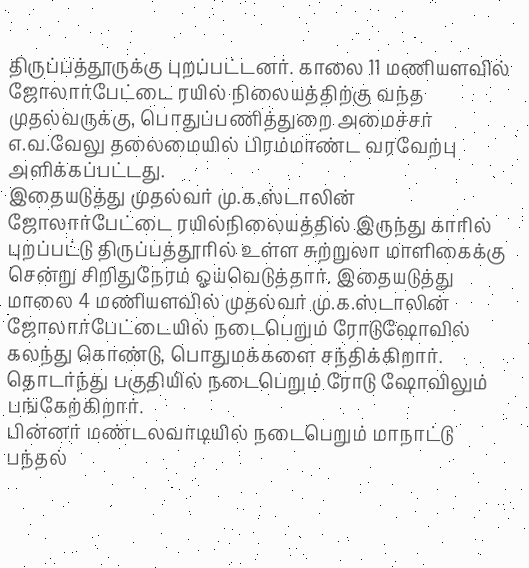திருப்பத்தூருக்கு புறப்பட்டனர். காலை 11 மணியளவில் ஜோலார்பேட்டை ரயில் நிலையத்திற்கு வந்த முதல்வருக்கு, பொதுப்பணித்துறை அமைச்சர் எ.வ.வேலு தலைமையில் பிரம்மாண்ட வரவேற்பு அளிக்கப்பட்டது.
இதையடுத்து முதல்வர் மு.க.ஸ்டாலின் ஜோலார்பேட்டை ரயில்நிலையத்தில் இருந்து காரில் புறப்பட்டு திருப்பத்தூரில் உள்ள சுற்றுலா மாளிகைக்கு சென்று சிறிதுநேரம் ஓய்வெடுத்தார். இதையடுத்து மாலை 4 மணியளவில் முதல்வர் மு.க.ஸ்டாலின் ஜோலார்பேட்டையில் நடைபெறும் ரோடுஷோவில் கலந்து கொண்டு, பொதுமக்களை சந்திக்கிறார். தொடர்ந்து பகுதியில் நடைபெறும் ரோடு ஷோவிலும் பங்கேற்கிறார்.
பின்னர் மண்டலவாடியில் நடைபெறும் மாநாட்டு பந்தல்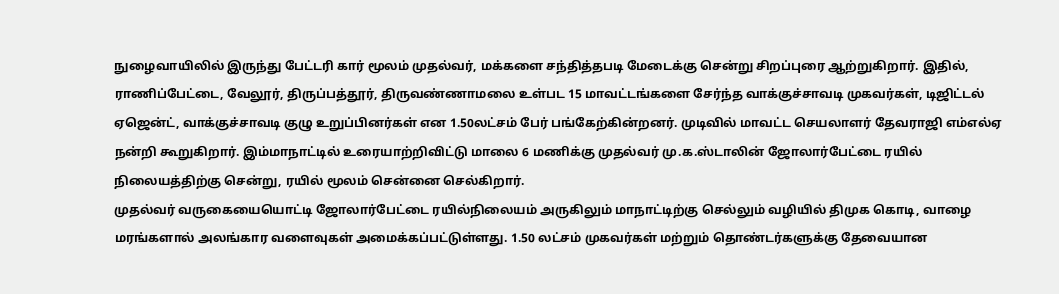நுழைவாயிலில் இருந்து பேட்டரி கார் மூலம் முதல்வர், மக்களை சந்தித்தபடி மேடைக்கு சென்று சிறப்புரை ஆற்றுகிறார். இதில், ராணிப்பேட்டை, வேலூர், திருப்பத்தூர், திருவண்ணாமலை உள்பட 15 மாவட்டங்களை சேர்ந்த வாக்குச்சாவடி முகவர்கள், டிஜிட்டல் ஏஜென்ட், வாக்குச்சாவடி குழு உறுப்பினர்கள் என 1.50லட்சம் பேர் பங்கேற்கின்றனர். முடிவில் மாவட்ட செயலாளர் தேவராஜி எம்எல்ஏ நன்றி கூறுகிறார். இம்மாநாட்டில் உரையாற்றிவிட்டு மாலை 6 மணிக்கு முதல்வர் மு.க.ஸ்டாலின் ஜோலார்பேட்டை ரயில் நிலையத்திற்கு சென்று, ரயில் மூலம் சென்னை செல்கிறார்.
முதல்வர் வருகையையொட்டி ஜோலார்பேட்டை ரயில்நிலையம் அருகிலும் மாநாட்டிற்கு செல்லும் வழியில் திமுக கொடி, வாழை மரங்களால் அலங்கார வளைவுகள் அமைக்கப்பட்டுள்ளது. 1.50 லட்சம் முகவர்கள் மற்றும் தொண்டர்களுக்கு தேவையான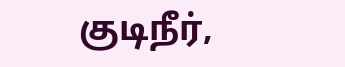குடிநீர்,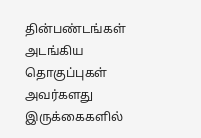தின்பண்டங்கள் அடங்கிய தொகுப்புகள் அவர்களது இருக்கைகளில்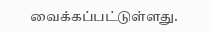வைக்கப்பட்டுள்ளது.